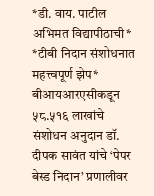*डी. वाय. पाटील अभिमत विद्यापीठाची* *टीबी निदान संशोधनात महत्त्वपूर्ण झेप* बीआयआरएसीकडून ५८.५१६ लाखांचे संशोधन अनुदान डॉ. दीपक सावंत यांचे ‘पेपर बेस्ड निदान’ प्रणालीवर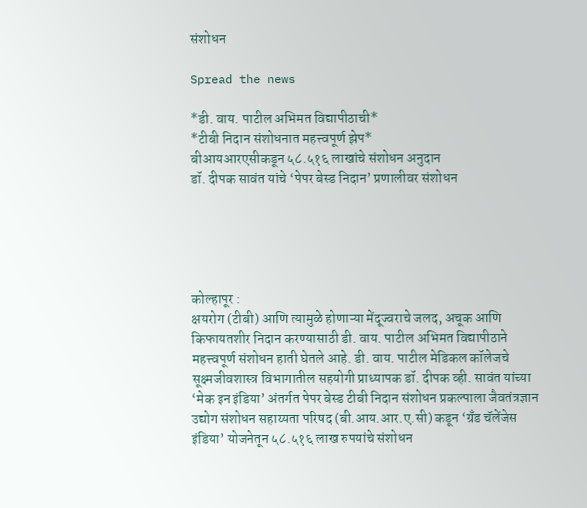संशोधन

Spread the news

*डी. वाय. पाटील अभिमत विद्यापीठाची*
*टीबी निदान संशोधनात महत्त्वपूर्ण झेप*
बीआयआरएसीकडून ५८.५१६ लाखांचे संशोधन अनुदान
डॉ. दीपक सावंत यांचे ‘पेपर बेस्ड निदान’ प्रणालीवर संशोधन





कोल्हापूर :
क्षयरोग (टीबी) आणि त्यामुळे होणाऱ्या मेंदूज्वराचे जलद, अचूक आणि किफायतशीर निदान करण्यासाठी डी. वाय. पाटील अभिमत विद्यापीठाने महत्त्वपूर्ण संशोधन हाती घेतले आहे. डी. वाय. पाटील मेडिकल कॉलेजचे सूक्ष्मजीवशास्त्र विभागातील सहयोगी प्राध्यापक डॉ. दीपक व्ही. सावंत यांच्या ‘मेक इन इंडिया’ अंतर्गत पेपर बेस्ड टीबी निदान संशोधन प्रकल्पाला जैवतंत्रज्ञान उद्योग संशोधन सहाय्यता परिषद (बी.आय.आर.ए.सी) कडून ‘ग्रँड चॅलेंजेस इंडिया’ योजनेतून ५८.५१६ लाख रुपयांचे संशोधन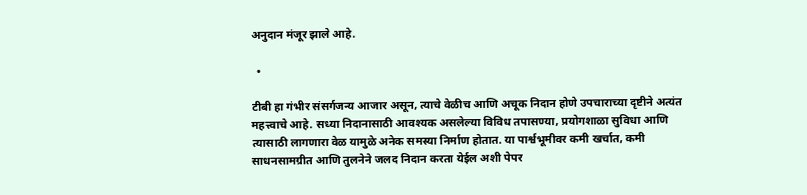अनुदान मंजूर झाले आहे.

  •

टीबी हा गंभीर संसर्गजन्य आजार असून, त्याचे वेळीच आणि अचूक निदान होणे उपचाराच्या दृष्टीने अत्यंत महत्त्वाचे आहे. सध्या निदानासाठी आवश्यक असलेल्या विविध तपासण्या, प्रयोगशाळा सुविधा आणि त्यासाठी लागणारा वेळ यामुळे अनेक समस्या निर्माण होतात. या पार्श्वभूमीवर कमी खर्चात, कमी साधनसामग्रीत आणि तुलनेने जलद निदान करता येईल अशी पेपर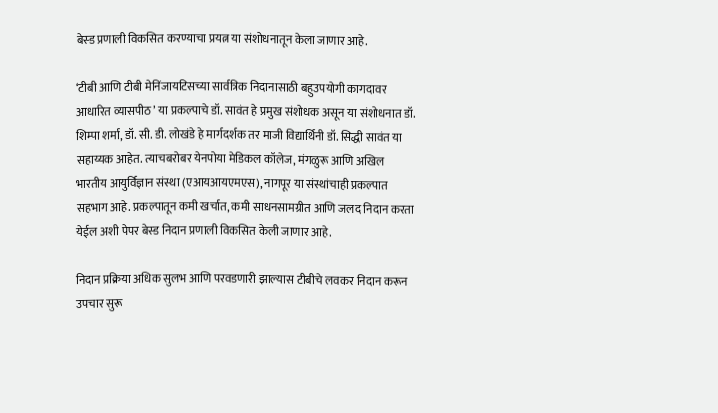बेस्ड प्रणाली विकसित करण्याचा प्रयत्न या संशोधनातून केला जाणार आहे.

‘टीबी आणि टीबी मेनिंजायटिसच्या सार्वत्रिक निदानासाठी बहुउपयोगी कागदावर आधारित व्यासपीठ’ या प्रकल्पाचे डॉ. सावंत हे प्रमुख संशोधक असून या संशोधनात डॉ. शिम्पा शर्मा, डॉ. सी. डी. लोखंडे हे मार्गदर्शक तर माजी विद्यार्थिनी डॉ. सिद्धी सावंत या सहाय्यक आहेत. त्याचबरोबर येनपोया मेडिकल कॉलेज, मंगळुरू आणि अखिल भारतीय आयुर्विज्ञान संस्था (एआयआयएमएस), नागपूर या संस्थांचाही प्रकल्पात सहभाग आहे. प्रकल्पातून कमी खर्चात, कमी साधनसामग्रीत आणि जलद निदान करता येईल अशी पेपर बेस्ड निदान प्रणाली विकसित केली जाणार आहे.

निदान प्रक्रिया अधिक सुलभ आणि परवडणारी झाल्यास टीबीचे लवकर निदान करून उपचार सुरू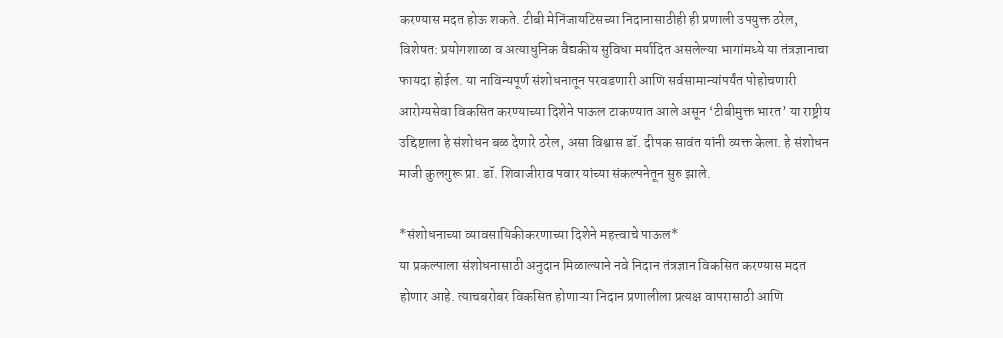करण्यास मदत होऊ शकते. टीबी मेनिंजायटिसच्या निदानासाठीही ही प्रणाली उपयुक्त ठरेल, विशेषत: प्रयोगशाळा व अत्याधुनिक वैद्यकीय सुविधा मर्यादित असलेल्या भागांमध्ये या तंत्रज्ञानाचा फायदा होईल. या नाविन्यपूर्ण संशोधनातून परवडणारी आणि सर्वसामान्यांपर्यंत पोहोचणारी आरोग्यसेवा विकसित करण्याच्या दिशेने पाऊल टाकण्यात आले असून ‘टीबीमुक्त भारत’ या राष्ट्रीय उद्दिष्टाला हे संशोधन बळ देणारे ठरेल, असा विश्वास डॉ. दीपक सावंत यांनी व्यक्त केला. हे संशोधन माजी कुलगुरू प्रा. डॉ. शिवाजीराव पवार यांच्या संकल्पनेतून सुरु झाले.

*संशोधनाच्या व्यावसायिकीकरणाच्या दिशेने महत्त्वाचे पाऊल*
या प्रकल्पाला संशोधनासाठी अनुदान मिळाल्याने नवे निदान तंत्रज्ञान विकसित करण्यास मदत होणार आहे. त्याचबरोबर विकसित होणाऱ्या निदान प्रणालीला प्रत्यक्ष वापरासाठी आणि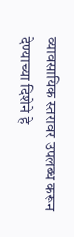व्यावसायिक स्तरावर उपलब्ध करून देण्याच्या दिशेने हे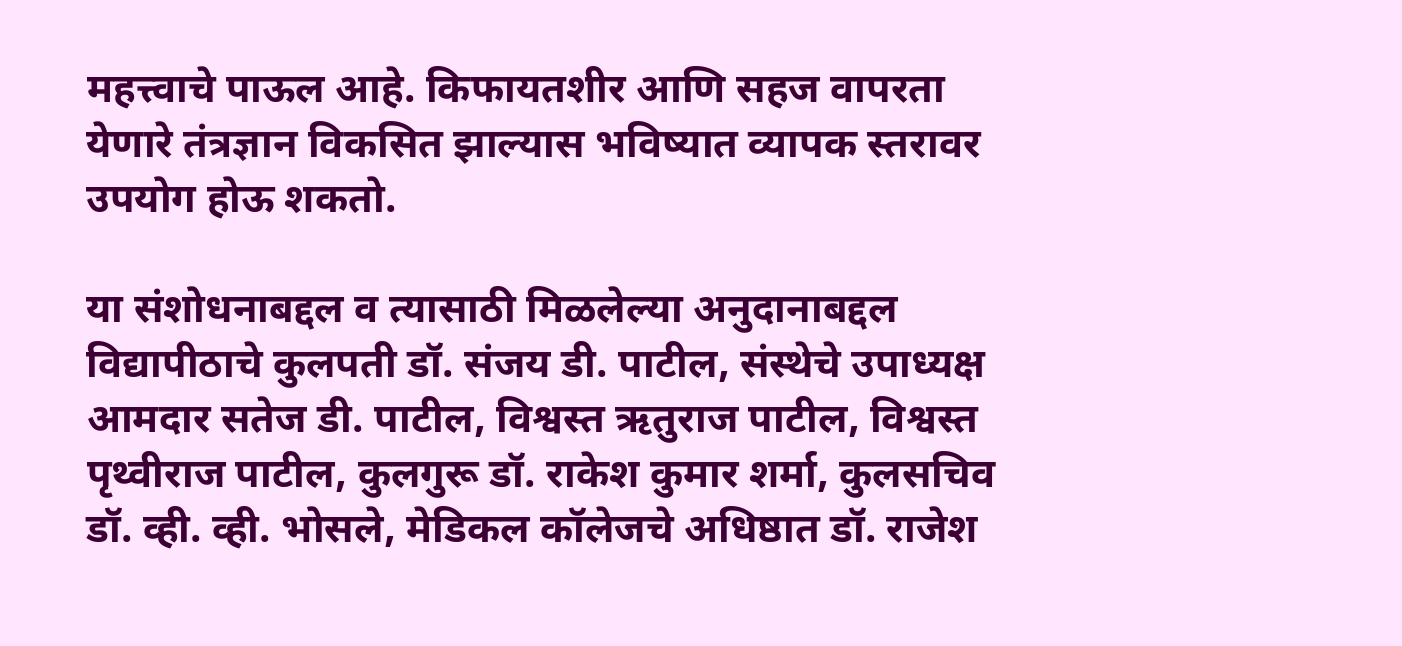महत्त्वाचे पाऊल आहे. किफायतशीर आणि सहज वापरता येणारे तंत्रज्ञान विकसित झाल्यास भविष्यात व्यापक स्तरावर उपयोग होऊ शकतो.

या संशोधनाबद्दल व त्यासाठी मिळलेल्या अनुदानाबद्दल विद्यापीठाचे कुलपती डॉ. संजय डी. पाटील, संस्थेचे उपाध्यक्ष आमदार सतेज डी. पाटील, विश्वस्त ऋतुराज पाटील, विश्वस्त पृथ्वीराज पाटील, कुलगुरू डॉ. राकेश कुमार शर्मा, कुलसचिव डॉ. व्ही. व्ही. भोसले, मेडिकल कॉलेजचे अधिष्ठात डॉ. राजेश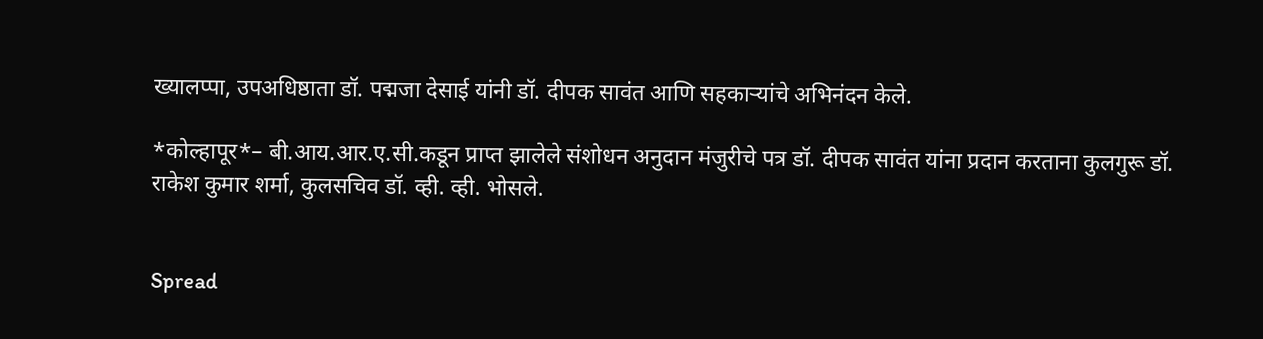ख्यालप्पा, उपअधिष्ठाता डॉ. पद्मजा देसाई यांनी डॉ. दीपक सावंत आणि सहकाऱ्यांचे अभिनंदन केले.

*कोल्हापूर*– बी.आय.आर.ए.सी.कडून प्राप्त झालेले संशोधन अनुदान मंजुरीचे पत्र डॉ. दीपक सावंत यांना प्रदान करताना कुलगुरू डॉ. राकेश कुमार शर्मा, कुलसचिव डॉ. व्ही. व्ही. भोसले.


Spread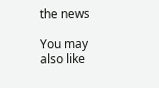the news

You may also like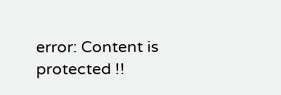error: Content is protected !!